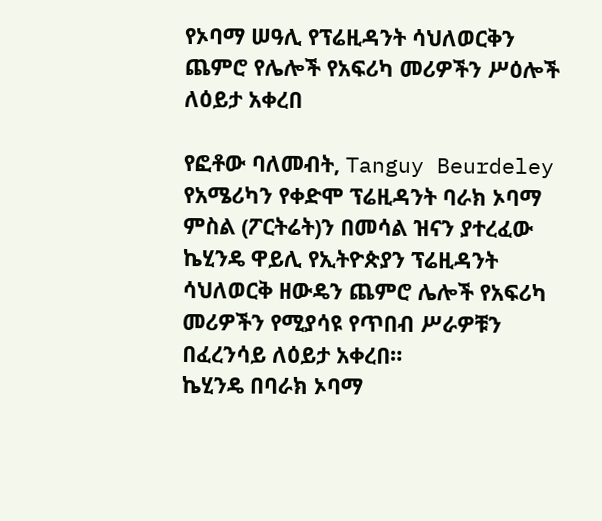የኦባማ ሠዓሊ የፕሬዚዳንት ሳህለወርቅን ጨምሮ የሌሎች የአፍሪካ መሪዎችን ሥዕሎች ለዕይታ አቀረበ

የፎቶው ባለመብት, Tanguy Beurdeley
የአሜሪካን የቀድሞ ፕሬዚዳንት ባራክ ኦባማ ምስል (ፖርትሬት)ን በመሳል ዝናን ያተረፈው ኬሂንዴ ዋይሊ የኢትዮጵያን ፕሬዚዳንት ሳህለወርቅ ዘውዴን ጨምሮ ሌሎች የአፍሪካ መሪዎችን የሚያሳዩ የጥበብ ሥራዎቹን በፈረንሳይ ለዕይታ አቀረበ።
ኬሂንዴ በባራክ ኦባማ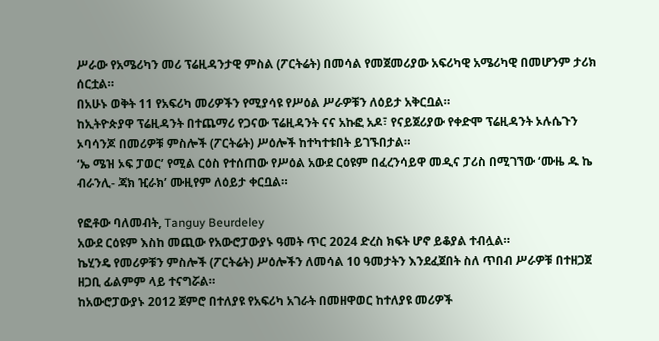ሥራው የአሜሪካን መሪ ፕሬዚዳንታዊ ምስል (ፖርትሬት) በመሳል የመጀመሪያው አፍሪካዊ አሜሪካዊ በመሆንም ታሪክ ሰርቷል።
በአሁኑ ወቅት 11 የአፍሪካ መሪዎችን የሚያሳዩ የሥዕል ሥራዎቹን ለዕይታ አቅርቧል።
ከኢትዮጵያዋ ፕሬዚዳንት በተጨማሪ የጋናው ፕሬዚዳንት ናና አኩፎ አዶ፣ የናይጀሪያው የቀድሞ ፕሬዚዳንት ኦሉሴጉን ኦባሳንጆ በመሪዎቹ ምስሎች (ፖርትሬት) ሥዕሎች ከተካተቱበት ይገኙበታል።
‘ኤ ሜዝ ኦፍ ፓወር’ የሚል ርዕስ የተሰጠው የሥዕል አውደ ርዕዩም በፈረንሳይዋ መዲና ፓሪስ በሚገኘው ‘ሙዜ ዱ ኬ ብራንሊ- ጃክ ዢራክ’ ሙዚየም ለዕይታ ቀርቧል።

የፎቶው ባለመብት, Tanguy Beurdeley
አውደ ርዕዩም እስከ መጪው የአውሮፓውያኑ ዓመት ጥር 2024 ድረስ ክፍት ሆኖ ይቆያል ተብሏል።
ኬሂንዴ የመሪዎቹን ምስሎች (ፖርትሬት) ሥዕሎችን ለመሳል 10 ዓመታትን እንደፈጀበት ስለ ጥበብ ሥራዎቹ በተዘጋጀ ዘጋቢ ፊልምም ላይ ተናግሯል።
ከአውሮፓውያኑ 2012 ጀምሮ በተለያዩ የአፍሪካ አገራት በመዘዋወር ከተለያዩ መሪዎች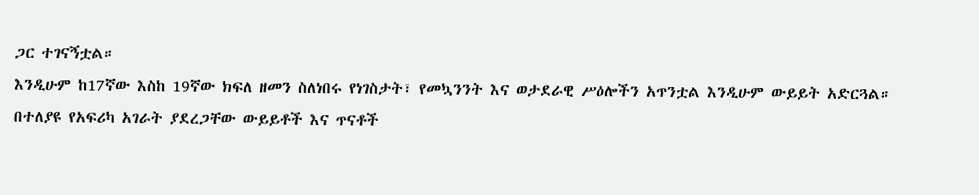ጋር ተገናኝቷል።
እንዲሁም ከ17ኛው እስከ 19ኛው ክፍለ ዘመን ስለነበሩ የነገስታት፣ የመኳንንት እና ወታደራዊ ሥዕሎችን አጥንቷል እንዲሁም ውይይት አድርጓል።
በተለያዩ የአፍሪካ አገራት ያደረጋቸው ውይይቶች እና ጥናቶች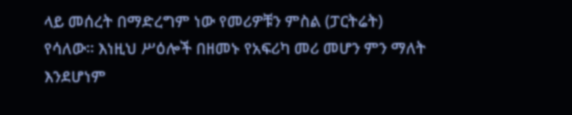ላይ መሰረት በማድረግም ነው የመሪዎቹን ምስል (ፓርትሬት) የሳለው። እነዚህ ሥዕሎች በዘመኑ የአፍሪካ መሪ መሆን ምን ማለት እንደሆነም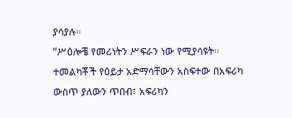ያሳያሉ።
“ሥዕሎቼ የመሪነትን ሥፍራን ነው የሚያሳዩት። ተመልካቾች የዕይታ አድማሳቸውን አስፍተው በአፍሪካ ውስጥ ያለውን ጥበብ፣ አፍሪካን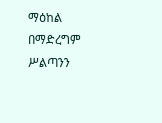ማዕከል በማድረግም ሥልጣንን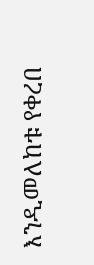እንዲመለከቱ የቀረበ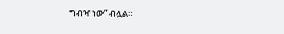ግብዣ ነው” ብሏል።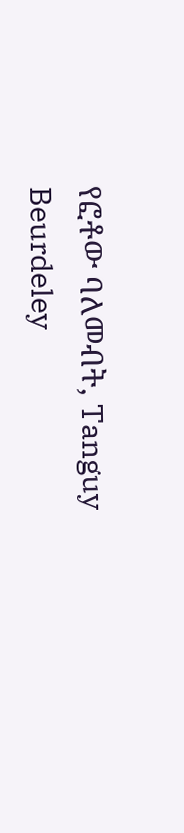የፎቶው ባለመብት, Tanguy Beurdeley